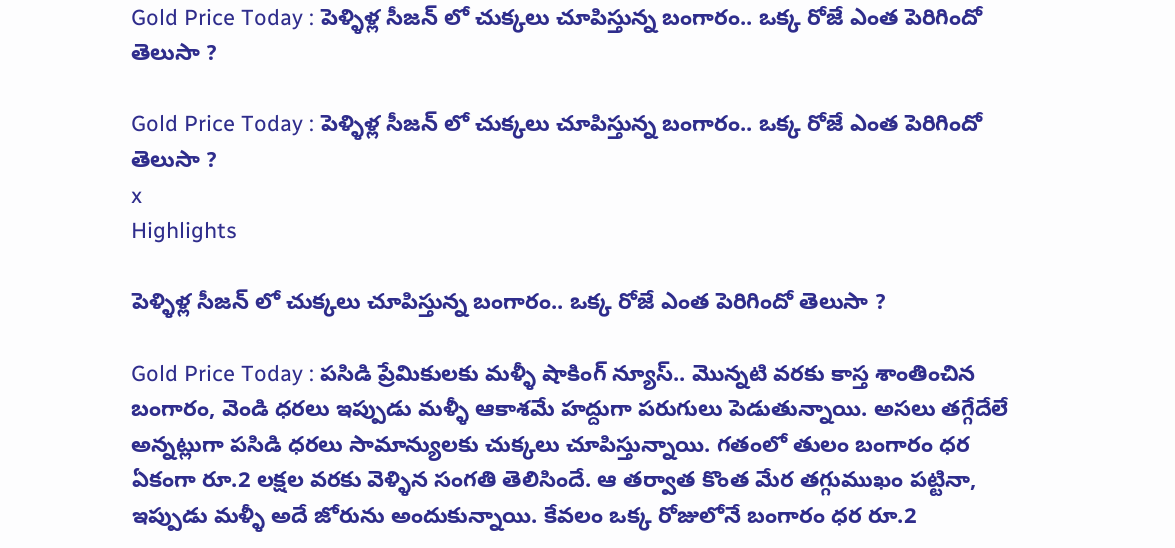Gold Price Today : పెళ్ళిళ్ల సీజన్ లో చుక్కలు చూపిస్తున్న బంగారం.. ఒక్క రోజే ఎంత పెరిగిందో తెలుసా ?

Gold Price Today : పెళ్ళిళ్ల సీజన్ లో చుక్కలు చూపిస్తున్న బంగారం.. ఒక్క రోజే ఎంత పెరిగిందో తెలుసా ?
x
Highlights

పెళ్ళిళ్ల సీజన్ లో చుక్కలు చూపిస్తున్న బంగారం.. ఒక్క రోజే ఎంత పెరిగిందో తెలుసా ?

Gold Price Today : పసిడి ప్రేమికులకు మళ్ళీ షాకింగ్ న్యూస్.. మొన్నటి వరకు కాస్త శాంతించిన బంగారం, వెండి ధరలు ఇప్పుడు మళ్ళీ ఆకాశమే హద్దుగా పరుగులు పెడుతున్నాయి. అసలు తగ్గేదేలే అన్నట్లుగా పసిడి ధరలు సామాన్యులకు చుక్కలు చూపిస్తున్నాయి. గతంలో తులం బంగారం ధర ఏకంగా రూ.2 లక్షల వరకు వెళ్ళిన సంగతి తెలిసిందే. ఆ తర్వాత కొంత మేర తగ్గుముఖం పట్టినా, ఇప్పుడు మళ్ళీ అదే జోరును అందుకున్నాయి. కేవలం ఒక్క రోజులోనే బంగారం ధర రూ.2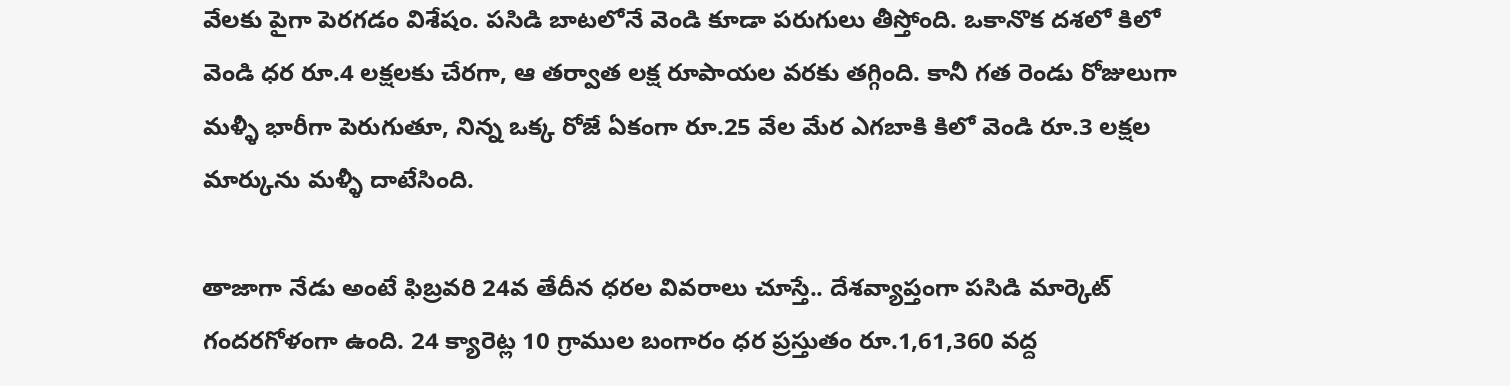వేలకు పైగా పెరగడం విశేషం. పసిడి బాటలోనే వెండి కూడా పరుగులు తీస్తోంది. ఒకానొక దశలో కిలో వెండి ధర రూ.4 లక్షలకు చేరగా, ఆ తర్వాత లక్ష రూపాయల వరకు తగ్గింది. కానీ గత రెండు రోజులుగా మళ్ళీ భారీగా పెరుగుతూ, నిన్న ఒక్క రోజే ఏకంగా రూ.25 వేల మేర ఎగబాకి కిలో వెండి రూ.3 లక్షల మార్కును మళ్ళీ దాటేసింది.

తాజాగా నేడు అంటే ఫిబ్రవరి 24వ తేదీన ధరల వివరాలు చూస్తే.. దేశవ్యాప్తంగా పసిడి మార్కెట్ గందరగోళంగా ఉంది. 24 క్యారెట్ల 10 గ్రాముల బంగారం ధర ప్రస్తుతం రూ.1,61,360 వద్ద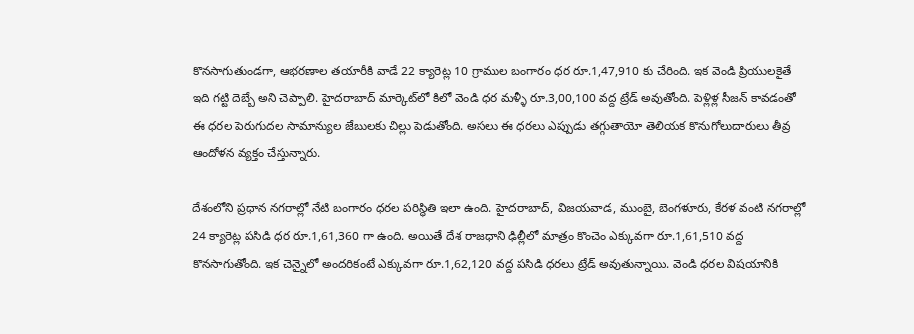కొనసాగుతుండగా, ఆభరణాల తయారీకి వాడే 22 క్యారెట్ల 10 గ్రాముల బంగారం ధర రూ.1,47,910 కు చేరింది. ఇక వెండి ప్రియులకైతే ఇది గట్టి దెబ్బే అని చెప్పాలి. హైదరాబాద్ మార్కెట్‌లో కిలో వెండి ధర మళ్ళీ రూ.3,00,100 వద్ద ట్రేడ్ అవుతోంది. పెళ్లిళ్ల సీజన్ కావడంతో ఈ ధరల పెరుగుదల సామాన్యుల జేబులకు చిల్లు పెడుతోంది. అసలు ఈ ధరలు ఎప్పుడు తగ్గుతాయో తెలియక కొనుగోలుదారులు తీవ్ర ఆందోళన వ్యక్తం చేస్తున్నారు.

దేశంలోని ప్రధాన నగరాల్లో నేటి బంగారం ధరల పరిస్థితి ఇలా ఉంది. హైదరాబాద్, విజయవాడ, ముంబై, బెంగళూరు, కేరళ వంటి నగరాల్లో 24 క్యారెట్ల పసిడి ధర రూ.1,61,360 గా ఉంది. అయితే దేశ రాజధాని ఢిల్లీలో మాత్రం కొంచెం ఎక్కువగా రూ.1,61,510 వద్ద కొనసాగుతోంది. ఇక చెన్నైలో అందరికంటే ఎక్కువగా రూ.1,62,120 వద్ద పసిడి ధరలు ట్రేడ్ అవుతున్నాయి. వెండి ధరల విషయానికి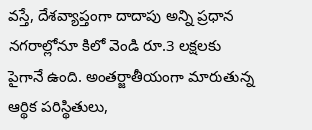వస్తే, దేశవ్యాప్తంగా దాదాపు అన్ని ప్రధాన నగరాల్లోనూ కిలో వెండి రూ.3 లక్షలకు పైగానే ఉంది. అంతర్జాతీయంగా మారుతున్న ఆర్థిక పరిస్థితులు,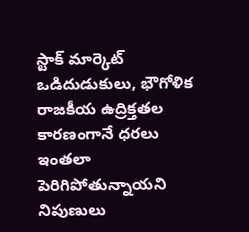స్టాక్ మార్కెట్ ఒడిదుడుకులు, భౌగోళిక రాజకీయ ఉద్రిక్తతల కారణంగానే ధరలు ఇంతలా పెరిగిపోతున్నాయని నిపుణులు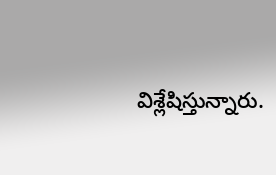విశ్లేషిస్తున్నారు.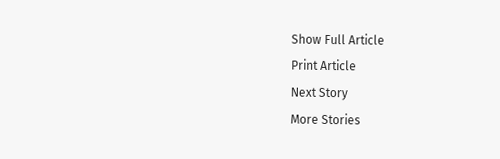Show Full Article
Print Article
Next Story
More Stories